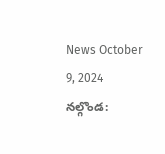News October 9, 2024
నల్గొండ: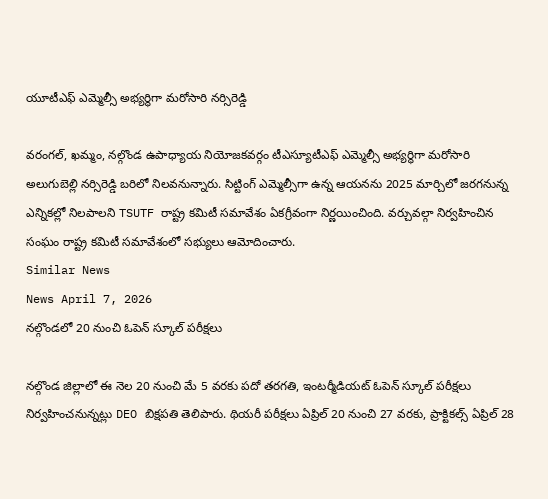యూటీఎఫ్ ఎమ్మెల్సీ అభ్యర్థిగా మరోసారి నర్సిరెడ్డి

వరంగల్, ఖమ్మం, నల్గొండ ఉపాధ్యాయ నియోజకవర్గం టీఎస్యూటీఎఫ్ ఎమ్మెల్సీ అభ్యర్థిగా మరోసారి అలుగుబెల్లి నర్సిరెడ్డి బరిలో నిలవనున్నారు. సిట్టింగ్ ఎమ్మెల్సీగా ఉన్న ఆయనను 2025 మార్చిలో జరగనున్న ఎన్నికల్లో నిలపాలని TSUTF రాష్ట్ర కమిటీ సమావేశం ఏకగ్రీవంగా నిర్ణయించింది. వర్చువల్గా నిర్వహించిన సంఘం రాష్ట్ర కమిటీ సమావేశంలో సభ్యులు ఆమోదించారు.
Similar News
News April 7, 2026
నల్గొండలో 20 నుంచి ఓపెన్ స్కూల్ పరీక్షలు

నల్గొండ జిల్లాలో ఈ నెల 20 నుంచి మే 5 వరకు పదో తరగతి, ఇంటర్మీడియట్ ఓపెన్ స్కూల్ పరీక్షలు నిర్వహించనున్నట్లు DEO బిక్షపతి తెలిపారు. థియరీ పరీక్షలు ఏప్రిల్ 20 నుంచి 27 వరకు, ప్రాక్టికల్స్ ఏప్రిల్ 28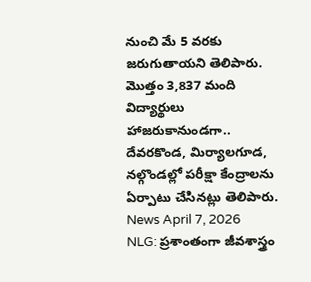నుంచి మే 5 వరకు జరుగుతాయని తెలిపారు. మొత్తం 3,837 మంది విద్యార్థులు హాజరుకానుండగా.. దేవరకొండ, మిర్యాలగూడ, నల్గొండల్లో పరీక్షా కేంద్రాలను ఏర్పాటు చేసినట్లు తెలిపారు.
News April 7, 2026
NLG: ప్రశాంతంగా జీవశాస్త్రం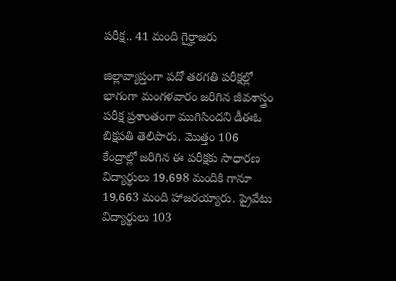పరీక్ష.. 41 మంది గైర్హాజరు

జిల్లావ్యాప్తంగా పదో తరగతి పరీక్షల్లో భాగంగా మంగళవారం జరిగిన జీవశాస్త్రం పరీక్ష ప్రశాంతంగా ముగిసిందని డీఈఓ బిక్షపతి తెలిపారు. మొత్తం 106 కేంద్రాల్లో జరిగిన ఈ పరీక్షకు సాధారణ విద్యార్థులు 19,698 మందికి గానూ 19,663 మంది హాజరయ్యారు. ప్రైవేటు విద్యార్థులు 103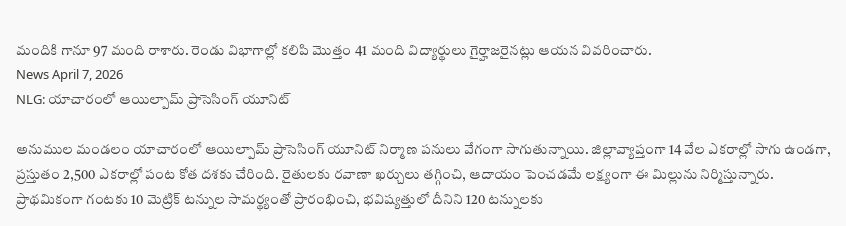మందికి గానూ 97 మంది రాశారు. రెండు విభాగాల్లో కలిపి మొత్తం 41 మంది విద్యార్థులు గైర్హాజరైనట్లు ఆయన వివరించారు.
News April 7, 2026
NLG: యాచారంలో ఆయిల్పామ్ ప్రాసెసింగ్ యూనిట్

అనుముల మండలం యాచారంలో ఆయిల్పామ్ ప్రాసెసింగ్ యూనిట్ నిర్మాణ పనులు వేగంగా సాగుతున్నాయి. జిల్లావ్యాప్తంగా 14 వేల ఎకరాల్లో సాగు ఉండగా, ప్రస్తుతం 2,500 ఎకరాల్లో పంట కోత దశకు చేరింది. రైతులకు రవాణా ఖర్చులు తగ్గించి, ఆదాయం పెంచడమే లక్ష్యంగా ఈ మిల్లును నిర్మిస్తున్నారు. ప్రాథమికంగా గంటకు 10 మెట్రిక్ టన్నుల సామర్థ్యంతో ప్రారంభించి, భవిష్యత్తులో దీనిని 120 టన్నులకు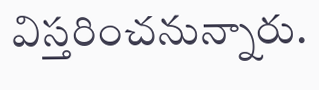విస్తరించనున్నారు.